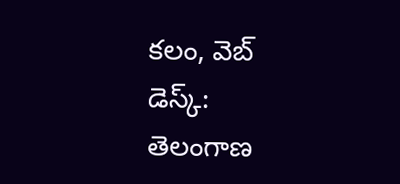కలం, వెబ్ డెస్క్: తెలంగాణ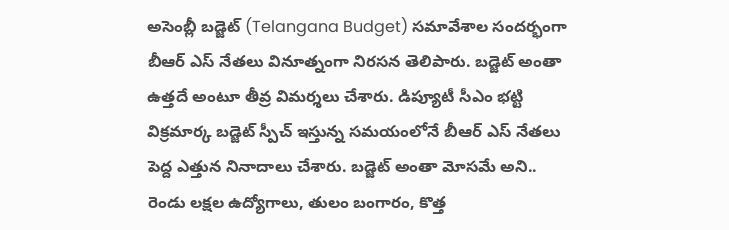అసెంబ్లీ బడ్జెట్ (Telangana Budget) సమావేశాల సందర్భంగా బీఆర్ ఎస్ నేతలు వినూత్నంగా నిరసన తెలిపారు. బడ్జెట్ అంతా ఉత్తదే అంటూ తీవ్ర విమర్శలు చేశారు. డిప్యూటీ సీఎం భట్టి విక్రమార్క బడ్జెట్ స్పీచ్ ఇస్తున్న సమయంలోనే బీఆర్ ఎస్ నేతలు పెద్ద ఎత్తున నినాదాలు చేశారు. బడ్జెట్ అంతా మోసమే అని.. రెండు లక్షల ఉద్యోగాలు, తులం బంగారం, కొత్త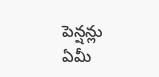పెన్షన్లు ఏమీ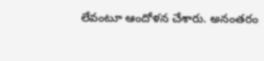లేవంటూ ఆందోళన చేశారు. అనంతరం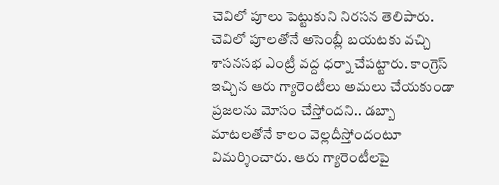చెవిలో పూలు పెట్టుకుని నిరసన తెలిపారు.
చెవిలో పూలతోనే అసెంబ్లీ బయటకు వచ్చి శాసనసభ ఎంట్రీ వద్ద ధర్నా చేపట్టారు. కాంగ్రెస్ ఇచ్చిన ఆరు గ్యారెంటీలు అమలు చేయకుండా ప్రజలను మోసం చేస్తోందని.. డబ్బా మాటలతోనే కాలం వెల్లదీస్తోందంటూ విమర్శించారు. ఆరు గ్యారెంటీలపై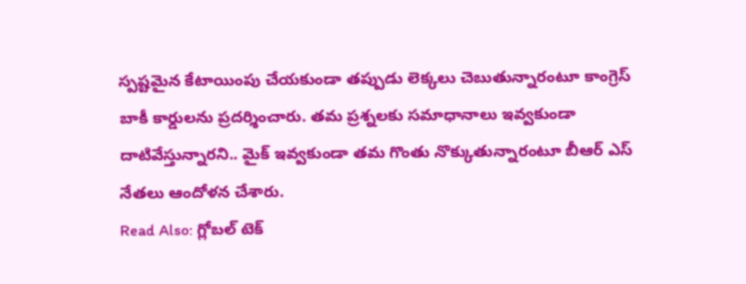స్పష్టమైన కేటాయింపు చేయకుండా తప్పుడు లెక్కలు చెబుతున్నారంటూ కాంగ్రెస్ బాకీ కార్డులను ప్రదర్శించారు. తమ ప్రశ్నలకు సమాధానాలు ఇవ్వకుండా దాటివేస్తున్నారని.. మైక్ ఇవ్వకుండా తమ గొంతు నొక్కుతున్నారంటూ బీఆర్ ఎస్ నేతలు ఆందోళన చేశారు.
Read Also: గ్లోబల్ టెక్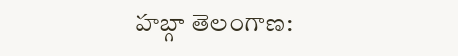హబ్గా తెలంగాణ: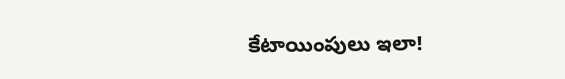కేటాయింపులు ఇలా!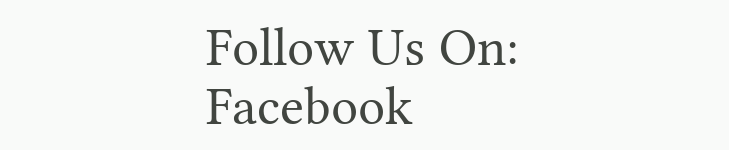Follow Us On: Facebook